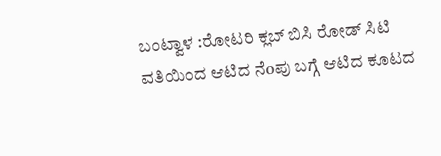ಬಂಟ್ವಾಳ :ರೋಟರಿ ಕ್ಲಬ್ ಬಿಸಿ ರೋಡ್ ಸಿಟಿ ವತಿಯಿಂದ ಆಟಿದ ನೆoಪು ಬಗ್ಗೆ ಆಟಿದ ಕೂಟದ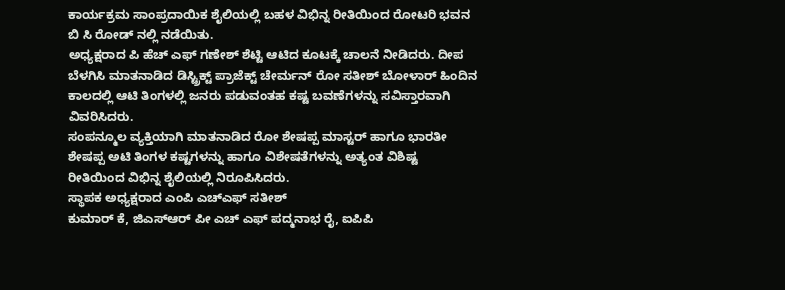ಕಾರ್ಯಕ್ರಮ ಸಾಂಪ್ರದಾಯಿಕ ಶೈಲಿಯಲ್ಲಿ ಬಹಳ ವಿಭಿನ್ನ ರೀತಿಯಿಂದ ರೋಟರಿ ಭವನ ಬಿ ಸಿ ರೋಡ್ ನಲ್ಲಿ ನಡೆಯಿತು.
ಅಧ್ಯಕ್ಷರಾದ ಪಿ ಹೆಚ್ ಎಫ್ ಗಣೇಶ್ ಶೆಟ್ಟಿ ಆಟಿದ ಕೂಟಕ್ಕೆ ಚಾಲನೆ ನೀಡಿದರು. ದೀಪ ಬೆಳಗಿಸಿ ಮಾತನಾಡಿದ ಡಿಸ್ಟ್ರಿಕ್ಟ್ ಪ್ರಾಜೆಕ್ಟ್ ಚೇರ್ಮನ್ ರೋ ಸತೀಶ್ ಬೋಳಾರ್ ಹಿಂದಿನ ಕಾಲದಲ್ಲಿ ಆಟಿ ತಿಂಗಳಲ್ಲಿ ಜನರು ಪಡುವಂತಹ ಕಷ್ಟ ಬವಣೆಗಳನ್ನು ಸವಿಸ್ತಾರವಾಗಿ ವಿವರಿಸಿದರು.
ಸಂಪನ್ಮೂಲ ವ್ಯಕ್ತಿಯಾಗಿ ಮಾತನಾಡಿದ ರೋ ಶೇಷಪ್ಪ ಮಾಸ್ಟರ್ ಹಾಗೂ ಭಾರತೀ ಶೇಷಪ್ಪ ಅಟಿ ತಿಂಗಳ ಕಷ್ಟಗಳನ್ನು ಹಾಗೂ ವಿಶೇಷತೆಗಳನ್ನು ಅತ್ಯಂತ ವಿಶಿಷ್ಟ ರೀತಿಯಿಂದ ವಿಭಿನ್ನ ಶೈಲಿಯಲ್ಲಿ ನಿರೂಪಿಸಿದರು.
ಸ್ಥಾಪಕ ಅಧ್ಯಕ್ಷರಾದ ಎಂಪಿ ಎಚ್ಎಫ್ ಸತೀಶ್
ಕುಮಾರ್ ಕೆ, ಜಿಎಸ್ಆರ್ ಪೀ ಎಚ್ ಎಫ್ ಪದ್ಮನಾಭ ರೈ, ಐಪಿಪಿ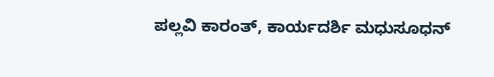ಪಲ್ಲವಿ ಕಾರಂತ್, ಕಾರ್ಯದರ್ಶಿ ಮಧುಸೂಧನ್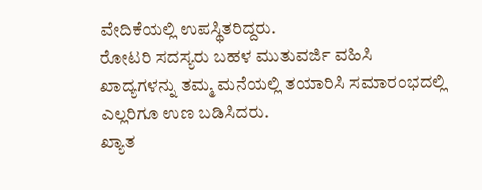ವೇದಿಕೆಯಲ್ಲಿ ಉಪಸ್ಥಿತರಿದ್ದರು.
ರೋಟರಿ ಸದಸ್ಯರು ಬಹಳ ಮುತುವರ್ಜಿ ವಹಿಸಿ ಖಾದ್ಯಗಳನ್ನು ತಮ್ಮ ಮನೆಯಲ್ಲಿ ತಯಾರಿಸಿ ಸಮಾರಂಭದಲ್ಲಿ ಎಲ್ಲರಿಗೂ ಉಣ ಬಡಿಸಿದರು.
ಖ್ಯಾತ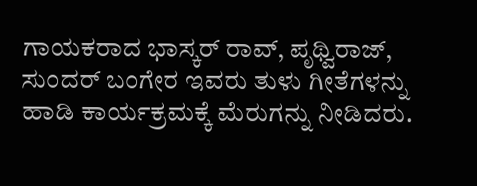ಗಾಯಕರಾದ ಭಾಸ್ಕರ್ ರಾವ್, ಪೃಥ್ವಿರಾಜ್, ಸುಂದರ್ ಬಂಗೇರ ಇವರು ತುಳು ಗೀತೆಗಳನ್ನು ಹಾಡಿ ಕಾರ್ಯಕ್ರಮಕ್ಕೆ ಮೆರುಗನ್ನು ನೀಡಿದರು.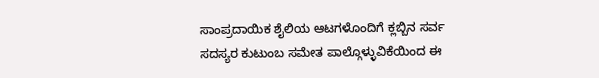ಸಾಂಪ್ರದಾಯಿಕ ಶೈಲಿಯ ಆಟಗಳೊಂದಿಗೆ ಕ್ಲಬ್ಬಿನ ಸರ್ವ ಸದಸ್ಯರ ಕುಟುಂಬ ಸಮೇತ ಪಾಲ್ಗೊಳ್ಳುವಿಕೆಯಿಂದ ಈ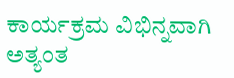ಕಾರ್ಯಕ್ರಮ ವಿಭಿನ್ನವಾಗಿ ಅತ್ಯಂತ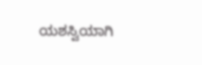ಯಶಸ್ವಿಯಾಗಿ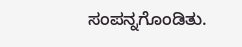ಸಂಪನ್ನಗೊಂಡಿತು.